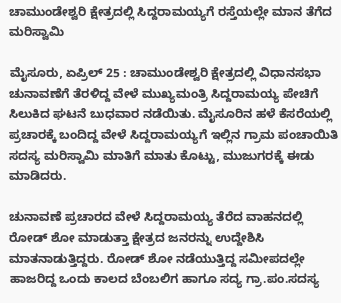ಚಾಮುಂಡೇಶ್ವರಿ ಕ್ಷೇತ್ರದಲ್ಲಿ ಸಿದ್ದರಾಮಯ್ಯಗೆ ರಸ್ತೆಯಲ್ಲೇ ಮಾನ ತೆಗೆದ ಮರಿಸ್ವಾಮಿ

ಮೈಸೂರು, ಏಪ್ರಿಲ್ 25 : ಚಾಮುಂಡೇಶ್ವರಿ ಕ್ಷೇತ್ರದಲ್ಲಿ ವಿಧಾನಸಭಾ ಚುನಾವಣೆಗೆ ತೆರಳಿದ್ದ ವೇಳೆ ಮುಖ್ಯಮಂತ್ರಿ ಸಿದ್ದರಾಮಯ್ಯ ಪೇಚಿಗೆ ಸಿಲುಕಿದ ಘಟನೆ ಬುಧವಾರ ನಡೆಯಿತು. ಮೈಸೂರಿನ ಹಳೆ ಕೆಸರೆಯಲ್ಲಿ ಪ್ರಚಾರಕ್ಕೆ ಬಂದಿದ್ದ ವೇಳೆ ಸಿದ್ದರಾಮಯ್ಯಗೆ ಇಲ್ಲಿನ ಗ್ರಾಮ ಪಂಚಾಯಿತಿ ಸದಸ್ಯ ಮರಿಸ್ವಾಮಿ ಮಾತಿಗೆ ಮಾತು ಕೊಟ್ಟು, ಮುಜುಗರಕ್ಕೆ ಈಡು ಮಾಡಿದರು.

ಚುನಾವಣೆ ಪ್ರಚಾರದ ವೇಳೆ ಸಿದ್ದರಾಮಯ್ಯ ತೆರೆದ ವಾಹನದಲ್ಲಿ ರೋಡ್ ಶೋ ಮಾಡುತ್ತಾ ಕ್ಷೇತ್ರದ ಜನರನ್ನು ಉದ್ದೇಶಿಸಿ ಮಾತನಾಡುತ್ತಿದ್ದರು. ರೋಡ್ ಶೋ ನಡೆಯುತ್ತಿದ್ದ ಸಮೀಪದಲ್ಲೇ ಹಾಜರಿದ್ದ ಒಂದು ಕಾಲದ ಬೆಂಬಲಿಗ ಹಾಗೂ ಸದ್ಯ ಗ್ರಾ.ಪಂ.ಸದಸ್ಯ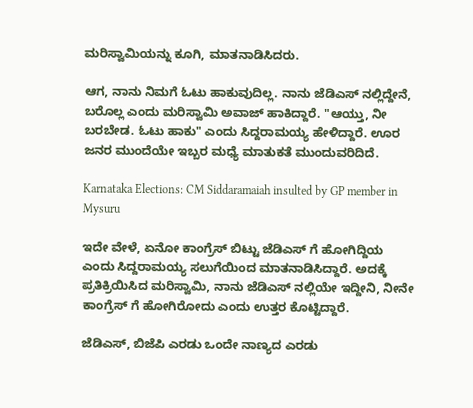ಮರಿಸ್ವಾಮಿಯನ್ನು ಕೂಗಿ, ಮಾತನಾಡಿಸಿದರು.

ಆಗ, ನಾನು ನಿಮಗೆ ಓಟು ಹಾಕುವುದಿಲ್ಲ. ನಾನು ಜೆಡಿಎಸ್ ನಲ್ಲಿದ್ದೇನೆ, ಬರೊಲ್ಲ ಎಂದು ಮರಿಸ್ವಾಮಿ ಅವಾಜ್ ಹಾಕಿದ್ದಾರೆ. "ಆಯ್ತು, ನೀ ಬರಬೇಡ. ಓಟು ಹಾಕು" ಎಂದು ಸಿದ್ದರಾಮಯ್ಯ ಹೇಳಿದ್ದಾರೆ. ಊರ ಜನರ ಮುಂದೆಯೇ ಇಬ್ಬರ ಮಧ್ಯೆ ಮಾತುಕತೆ ಮುಂದುವರಿದಿದೆ.

Karnataka Elections: CM Siddaramaiah insulted by GP member in Mysuru

ಇದೇ ವೇಳೆ, ಏನೋ ಕಾಂಗ್ರೆಸ್ ಬಿಟ್ಟು ಜೆಡಿಎಸ್ ಗೆ ಹೋಗಿದ್ದಿಯ ಎಂದು ಸಿದ್ದರಾಮಯ್ಯ ಸಲುಗೆಯಿಂದ ಮಾತನಾಡಿಸಿದ್ದಾರೆ. ಅದಕ್ಕೆ ಪ್ರತಿಕ್ರಿಯಿಸಿದ ಮರಿಸ್ವಾಮಿ, ನಾನು ಜೆಡಿಎಸ್ ನಲ್ಲಿಯೇ ಇದ್ದೀನಿ, ನೀನೇ ಕಾಂಗ್ರೆಸ್ ಗೆ ಹೋಗಿರೋದು ಎಂದು ಉತ್ತರ ಕೊಟ್ಟಿದ್ದಾರೆ.

ಜೆಡಿಎಸ್, ಬಿಜೆಪಿ ಎರಡು ಒಂದೇ ನಾಣ್ಯದ ಎರಡು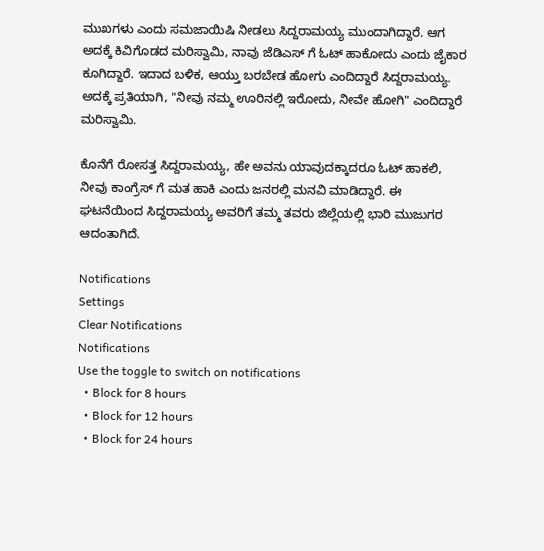ಮುಖಗಳು ಎಂದು ಸಮಜಾಯಿಷಿ ನೀಡಲು ಸಿದ್ದರಾಮಯ್ಯ ಮುಂದಾಗಿದ್ದಾರೆ. ಆಗ ಅದಕ್ಕೆ ಕಿವಿಗೊಡದ ಮರಿಸ್ವಾಮಿ, ನಾವು ಜೆಡಿಎಸ್ ಗೆ ಓಟ್ ಹಾಕೋದು ಎಂದು ಜೈಕಾರ ಕೂಗಿದ್ದಾರೆ. ಇದಾದ ಬಳಿಕ, ಆಯ್ತು ಬರಬೇಡ ಹೋಗು ಎಂದಿದ್ದಾರೆ ಸಿದ್ದರಾಮಯ್ಯ. ಅದಕ್ಕೆ ಪ್ರತಿಯಾಗಿ, "ನೀವು ನಮ್ಮ ಊರಿ‌ನಲ್ಲಿ ಇರೋದು, ನೀವೇ ಹೋಗಿ" ಎಂದಿದ್ದಾರೆ ಮರಿಸ್ವಾಮಿ.

ಕೊನೆಗೆ ರೋಸತ್ತ ಸಿದ್ದರಾಮಯ್ಯ, ಹೇ ಅವನು ಯಾವುದಕ್ಕಾದರೂ ಓಟ್ ಹಾಕಲಿ, ನೀವು ಕಾಂಗ್ರೆಸ್‌ ಗೆ ಮತ ಹಾಕಿ ಎಂದು ಜನರಲ್ಲಿ ಮನವಿ ಮಾಡಿದ್ದಾರೆ. ಈ ಘಟನೆಯಿಂದ ಸಿದ್ದರಾಮಯ್ಯ ಅವರಿಗೆ ತಮ್ಮ ತವರು ಜಿಲ್ಲೆಯಲ್ಲಿ ಭಾರಿ ಮುಜುಗರ ಆದಂತಾಗಿದೆ.

Notifications
Settings
Clear Notifications
Notifications
Use the toggle to switch on notifications
  • Block for 8 hours
  • Block for 12 hours
  • Block for 24 hours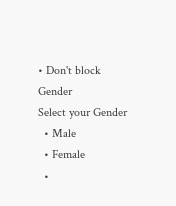• Don't block
Gender
Select your Gender
  • Male
  • Female
  •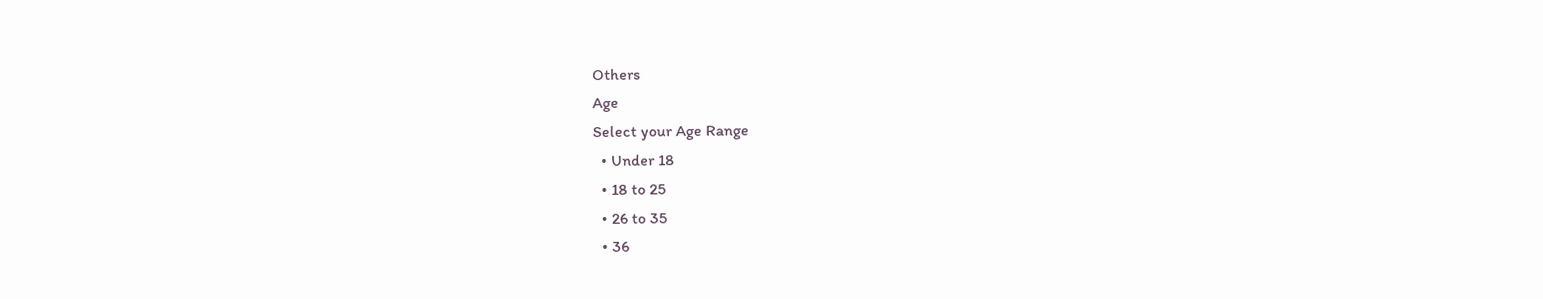Others
Age
Select your Age Range
  • Under 18
  • 18 to 25
  • 26 to 35
  • 36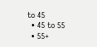to 45
  • 45 to 55
  • 55+